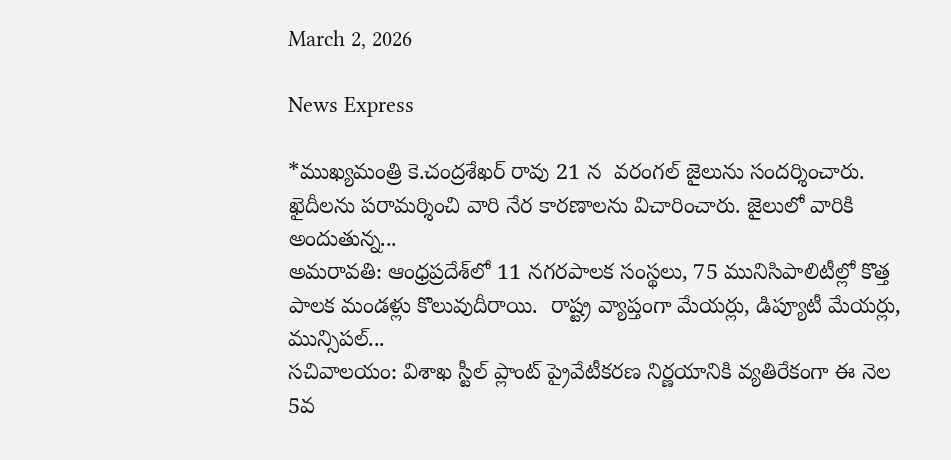March 2, 2026

News Express

*ముఖ్యమంత్రి కె.చంద్రశేఖర్ రావు 21 న  వరంగల్ జైలును సందర్శించారు. ఖైదీలను పరామర్శించి వారి నేర కారణాలను విచారించారు. జైలులో వారికి అందుతున్న...
అమ‌రావ‌తి: ఆంధ్రప్రదేశ్‌లో 11 నగరపాలక సంస్థలు, 75 మునిసిపాలిటీల్లో కొత్త పాలక మండ‌ళ్లు కొలువుదీరాయి.  రాష్ట్ర వ్యాప్తంగా మేయ‌ర్లు, డిప్యూటీ మేయ‌ర్లు, మున్సిప‌ల్...
సచివాలయం: విశాఖ స్టీల్‌ ప్లాంట్‌ ప్రైవేటీకరణ నిర్ణయానికి వ్యతిరేకంగా ఈ నెల 5వ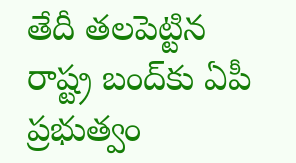తేదీ తలపెట్టిన రాష్ట్ర బంద్‌కు ఏపీ ప్రభుత్వం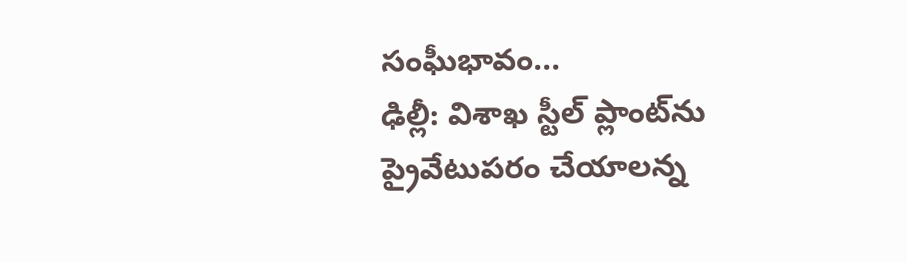సంఘీభావం...
ఢిల్లీ: విశాఖ స్టీల్‌ ప్లాంట్‌ను ప్రైవేటుపరం చేయాలన్న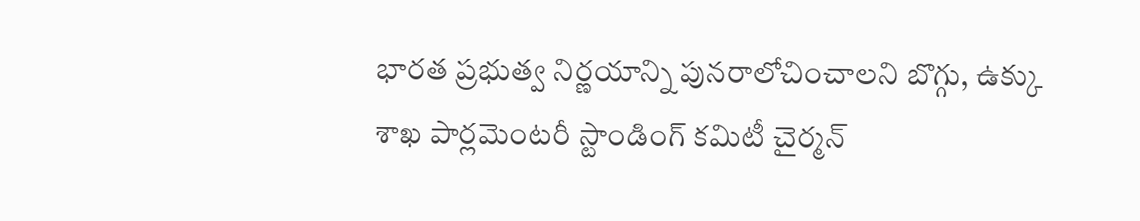భారత ప్రభుత్వ నిర్ణయాన్ని పునరాలోచించాలని బొగ్గు, ఉక్కు శాఖ పార్ల‌మెంట‌రీ స్టాండింగ్ క‌మిటీ చైర్మన్‌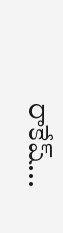రాకేష్‌...